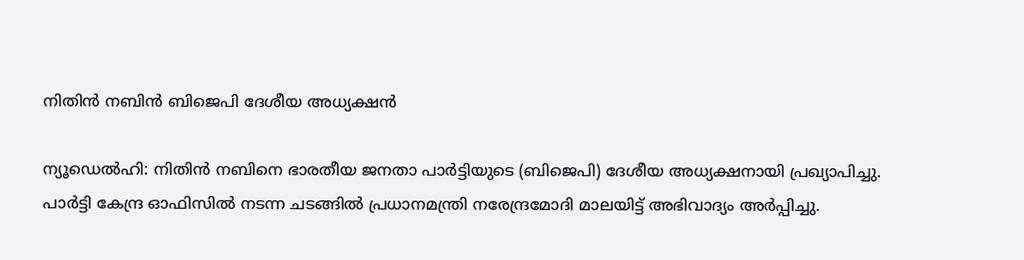നിതിന്‍ നബിന്‍ ബിജെപി ദേശീയ അധ്യക്ഷന്‍

ന്യൂഡെല്‍ഹി: നിതിന്‍ നബിനെ ഭാരതീയ ജനതാ പാര്‍ട്ടിയുടെ (ബിജെപി) ദേശീയ അധ്യക്ഷനായി പ്രഖ്യാപിച്ചു. പാര്‍ട്ടി കേന്ദ്ര ഓഫിസില്‍ നടന്ന ചടങ്ങില്‍ പ്രധാനമന്ത്രി നരേന്ദ്രമോദി മാലയിട്ട് അഭിവാദ്യം അര്‍പ്പിച്ചു.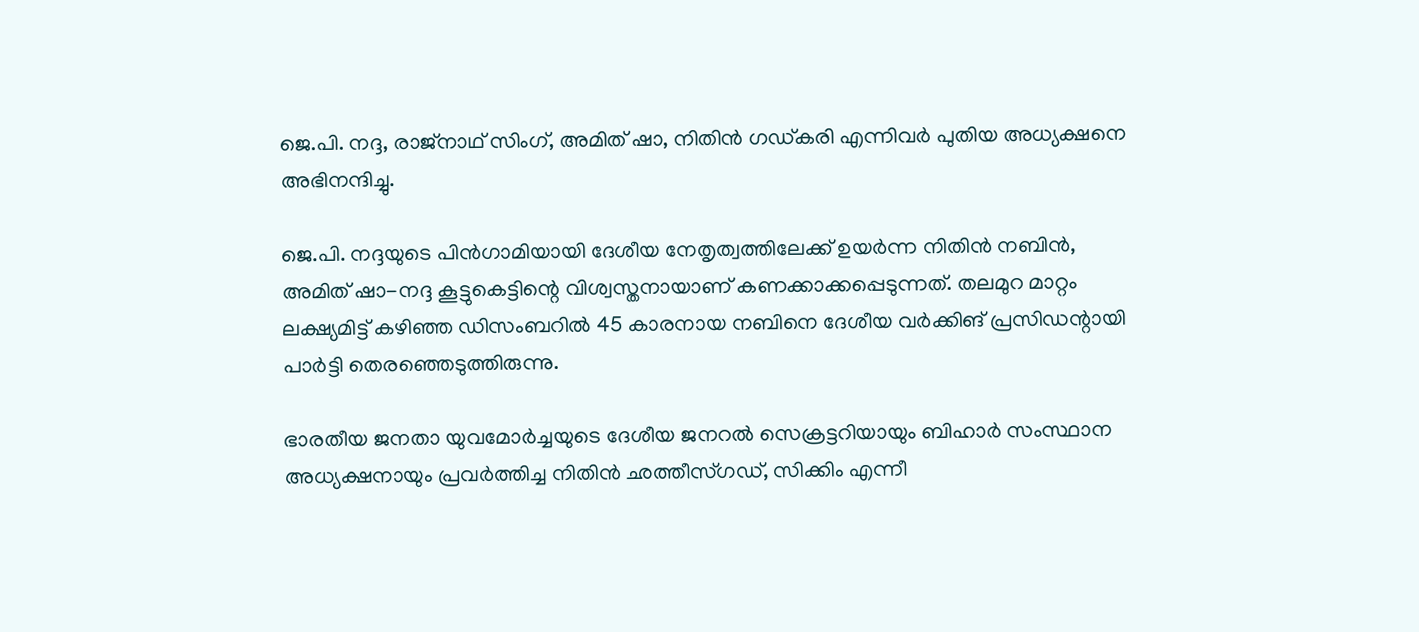ജെ.പി. നദ്ദ, രാജ്‌നാഥ് സിംഗ്, അമിത് ഷാ, നിതിന്‍ ഗഡ്കരി എന്നിവര്‍ പുതിയ അധ്യക്ഷനെ അഭിനന്ദിച്ചു.

ജെ.പി. നദ്ദയുടെ പിന്‍ഗാമിയായി ദേശീയ നേതൃത്വത്തിലേക്ക് ഉയര്‍ന്ന നിതിന്‍ നബിന്‍, അമിത് ഷാ-നദ്ദ കൂട്ടുകെട്ടിന്റെ വിശ്വസ്തനായാണ് കണക്കാക്കപ്പെടുന്നത്. തലമുറ മാറ്റം ലക്ഷ്യമിട്ട് കഴിഞ്ഞ ഡിസംബറില്‍ 45 കാരനായ നബിനെ ദേശീയ വര്‍ക്കിങ് പ്രസിഡന്റായി പാര്‍ട്ടി തെരഞ്ഞെടുത്തിരുന്നു.

ഭാരതീയ ജനതാ യുവമോര്‍ച്ചയുടെ ദേശീയ ജനറല്‍ സെക്രട്ടറിയായും ബിഹാര്‍ സംസ്ഥാന അധ്യക്ഷനായും പ്രവര്‍ത്തിച്ച നിതിന്‍ ഛത്തീസ്ഗഡ്, സിക്കിം എന്നീ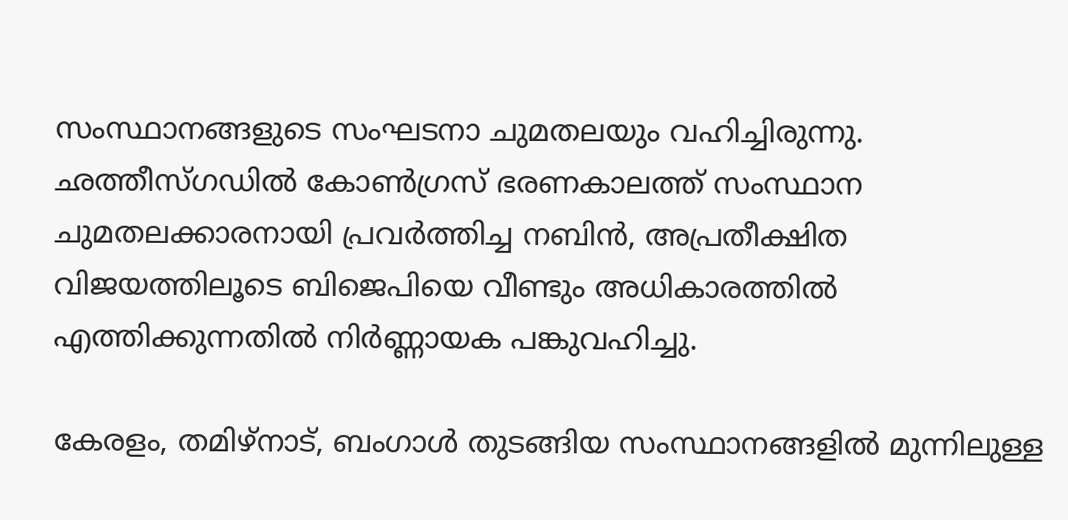സംസ്ഥാനങ്ങളുടെ സംഘടനാ ചുമതലയും വഹിച്ചിരുന്നു. ഛത്തീസ്ഗഡില്‍ കോണ്‍ഗ്രസ് ഭരണകാലത്ത് സംസ്ഥാന ചുമതലക്കാരനായി പ്രവര്‍ത്തിച്ച നബിന്‍, അപ്രതീക്ഷിത വിജയത്തിലൂടെ ബിജെപിയെ വീണ്ടും അധികാരത്തില്‍ എത്തിക്കുന്നതില്‍ നിര്‍ണ്ണായക പങ്കുവഹിച്ചു.

കേരളം, തമിഴ്‌നാട്, ബംഗാള്‍ തുടങ്ങിയ സംസ്ഥാനങ്ങളില്‍ മുന്നിലുള്ള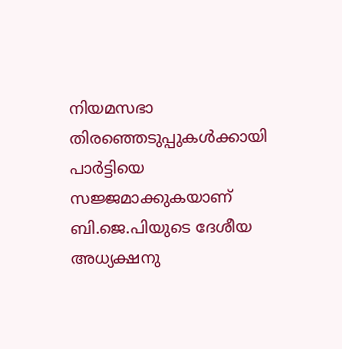നിയമസഭാ തിരഞ്ഞെടുപ്പുകള്‍ക്കായി പാര്‍ട്ടിയെ സജ്ജമാക്കുകയാണ് ബി.ജെ.പിയുടെ ദേശീയ അധ്യക്ഷനു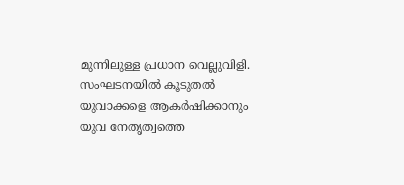മുന്നിലുള്ള പ്രധാന വെല്ലുവിളി. സംഘടനയില്‍ കൂടുതല്‍ യുവാക്കളെ ആകര്‍ഷിക്കാനും യുവ നേതൃത്വത്തെ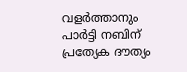വളര്‍ത്താനും പാര്‍ട്ടി നബിന് പ്രത്യേക ദൗത്യം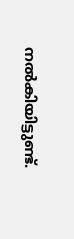നല്‍കിയിട്ടുണ്ട്.